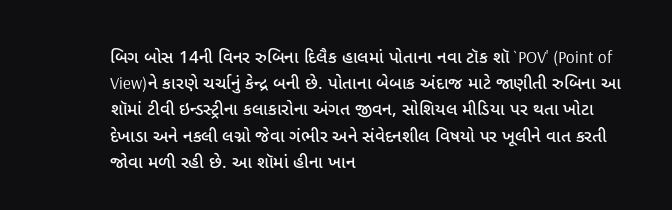બિગ બોસ 14ની વિનર રુબિના દિલૈક હાલમાં પોતાના નવા ટૉક શૉ `POV' (Point of View)ને કારણે ચર્ચાનું કેન્દ્ર બની છે. પોતાના બેબાક અંદાજ માટે જાણીતી રુબિના આ શૉમાં ટીવી ઇન્ડસ્ટ્રીના કલાકારોના અંગત જીવન, સોશિયલ મીડિયા પર થતા ખોટા દેખાડા અને નકલી લગ્નો જેવા ગંભીર અને સંવેદનશીલ વિષયો પર ખૂલીને વાત કરતી જોવા મળી રહી છે. આ શૉમાં હીના ખાન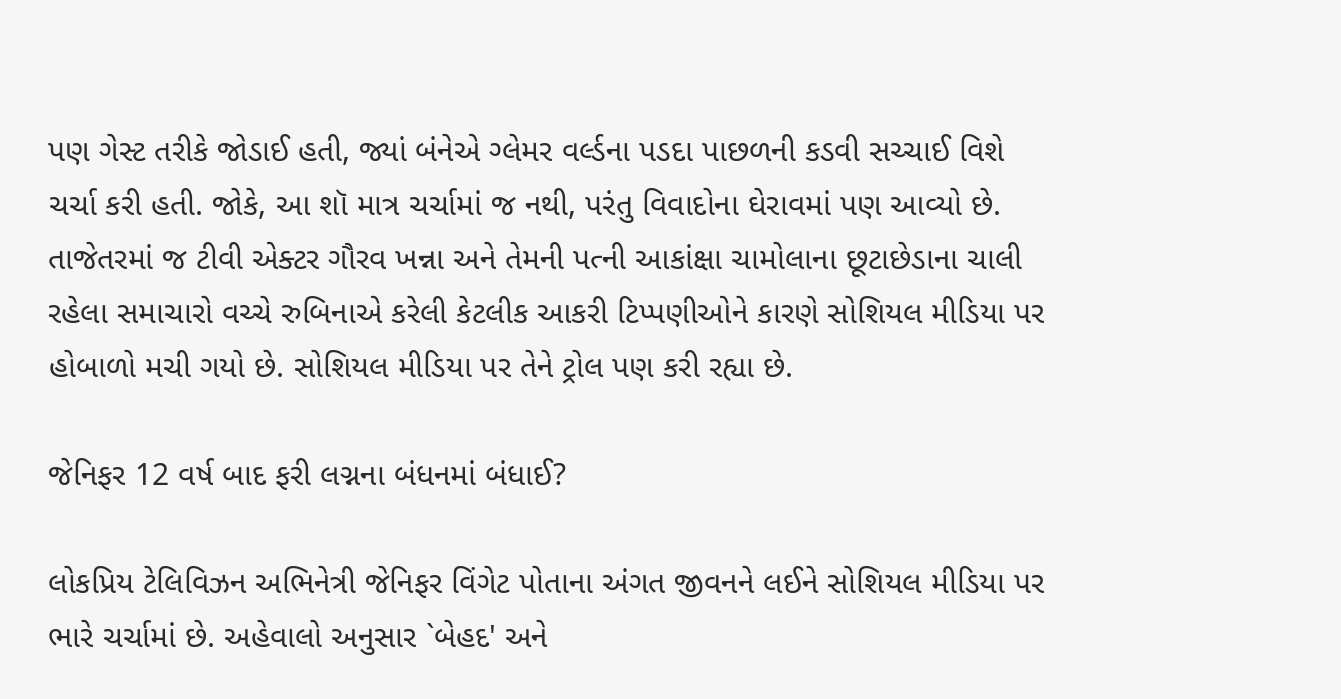પણ ગેસ્ટ તરીકે જોડાઈ હતી, જ્યાં બંનેએ ગ્લેમર વર્લ્ડના પડદા પાછળની કડવી સચ્ચાઈ વિશે ચર્ચા કરી હતી. જોકે, આ શૉ માત્ર ચર્ચામાં જ નથી, પરંતુ વિવાદોના ઘેરાવમાં પણ આવ્યો છે. તાજેતરમાં જ ટીવી એક્ટર ગૌરવ ખન્ના અને તેમની પત્ની આકાંક્ષા ચામોલાના છૂટાછેડાના ચાલી રહેલા સમાચારો વચ્ચે રુબિનાએ કરેલી કેટલીક આકરી ટિપ્પણીઓને કારણે સોશિયલ મીડિયા પર હોબાળો મચી ગયો છે. સોશિયલ મીડિયા પર તેને ટ્રોલ પણ કરી રહ્યા છે.

જેનિફર 12 વર્ષ બાદ ફરી લગ્નના બંધનમાં બંધાઈ?

લોકપ્રિય ટેલિવિઝન અભિનેત્રી જેનિફર વિંગેટ પોતાના અંગત જીવનને લઈને સોશિયલ મીડિયા પર ભારે ચર્ચામાં છે. અહેવાલો અનુસાર `બેહદ' અને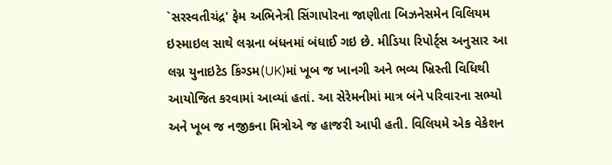`સરસ્વતીચંદ્ર' ફેમ અભિનેત્રી સિંગાપોરના જાણીતા બિઝનેસમેન વિલિયમ ઇસ્માઇલ સાથે લગ્નના બંધનમાં બંધાઈ ગઇ છે. મીડિયા રિપોર્ટ્સ અનુસાર આ લગ્ન યુનાઇટેડ કિંગ્ડમ(UK)માં ખૂબ જ ખાનગી અને ભવ્ય ખ્રિસ્તી વિધિથી આયોજિત કરવામાં આવ્યાં હતાં. આ સેરેમનીમાં માત્ર બંને પરિવારના સભ્યો અને ખૂબ જ નજીકના મિત્રોએ જ હાજરી આપી હતી. વિલિયમે એક વેકેશન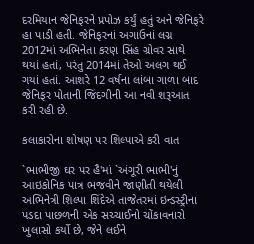દરમિયાન જેનિફરને પ્રપોઝ કર્યું હતું અને જેનિફરે હા પાડી હતી. જેનિફરનાં અગાઉનાં લગ્ન 2012માં અભિનેતા કરણ સિંહ ગ્રોવર સાથે થયાં હતાં, પરંતુ 2014માં તેઓ અલગ થઈ ગયાં હતાં. આશરે 12 વર્ષના લાંબા ગાળા બાદ જેનિફર પોતાની જિંદગીની આ નવી શરૂઆત કરી રહી છે.

કલાકારોના શોષણ પર શિલ્પાએ કરી વાત

`ભાભીજી ઘર પર હૈ'માં `અંગૂરી ભાભી'નું આઇકોનિક પાત્ર ભજવીને જાણીતી થયેલી અભિનેત્રી શિલ્પા શિંદેએ તાજેતરમાં ઇન્ડસ્ટ્રીના પડદા પાછળની એક સચ્ચાઈનો ચોંકાવનારો ખુલાસો કર્યો છે, જેને લઈને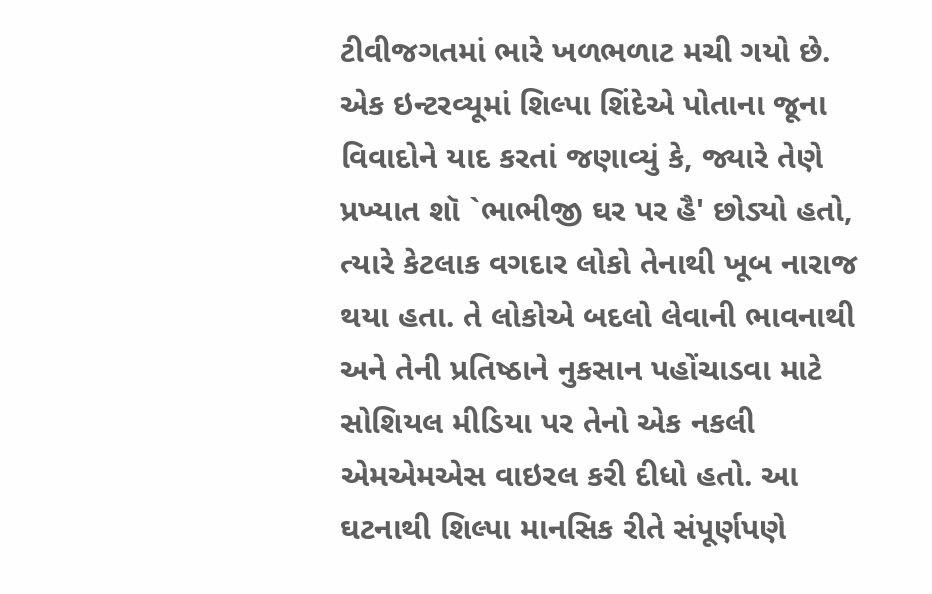ટીવીજગતમાં ભારે ખળભળાટ મચી ગયો છે. એક ઇન્ટરવ્યૂમાં શિલ્પા શિંદેએ પોતાના જૂના વિવાદોને યાદ કરતાં જણાવ્યું કે, જ્યારે તેણે પ્રખ્યાત શૉ `ભાભીજી ઘર પર હૈ' છોડ્યો હતો, ત્યારે કેટલાક વગદાર લોકો તેનાથી ખૂબ નારાજ થયા હતા. તે લોકોએ બદલો લેવાની ભાવનાથી અને તેની પ્રતિષ્ઠાને નુકસાન પહોંચાડવા માટે સોશિયલ મીડિયા પર તેનો એક નકલી એમએમએસ વાઇરલ કરી દીધો હતો. આ ઘટનાથી શિલ્પા માનસિક રીતે સંપૂર્ણપણે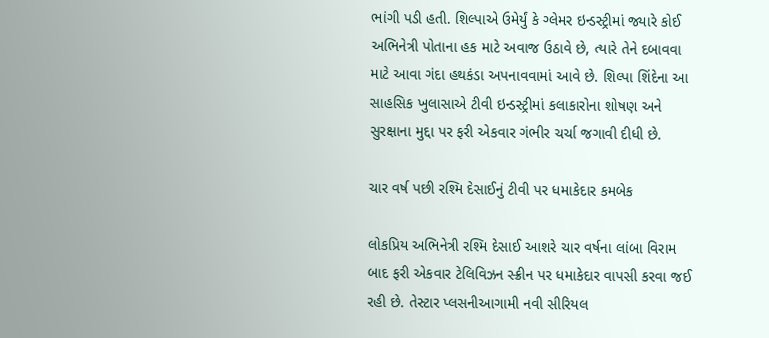ભાંગી પડી હતી. શિલ્પાએ ઉમેર્યું કે ગ્લેમર ઇન્ડસ્ટ્રીમાં જ્યારે કોઈ અભિનેત્રી પોતાના હક માટે અવાજ ઉઠાવે છે, ત્યારે તેને દબાવવા માટે આવા ગંદા હથકંડા અપનાવવામાં આવે છે. શિલ્પા શિંદેના આ સાહસિક ખુલાસાએ ટીવી ઇન્ડસ્ટ્રીમાં કલાકારોના શોષણ અને સુરક્ષાના મુદ્દા પર ફરી એકવાર ગંભીર ચર્ચા જગાવી દીધી છે.

ચાર વર્ષ પછી રશ્મિ દેસાઈનું ટીવી પર ધમાકેદાર કમબેક

લોકપ્રિય અભિનેત્રી રશ્મિ દેસાઈ આશરે ચાર વર્ષના લાંબા વિરામ બાદ ફરી એકવાર ટેલિવિઝન સ્ક્રીન પર ધમાકેદાર વાપસી કરવા જઈ રહી છે. તેસ્ટાર પ્લસનીઆગામી નવી સીરિયલ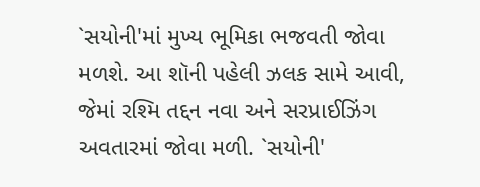`સયોની'માં મુખ્ય ભૂમિકા ભજવતી જોવા મળશે. આ શૉની પહેલી ઝલક સામે આવી, જેમાં રશ્મિ તદ્દન નવા અને સરપ્રાઈઝિંગ અવતારમાં જોવા મળી. `સયોની'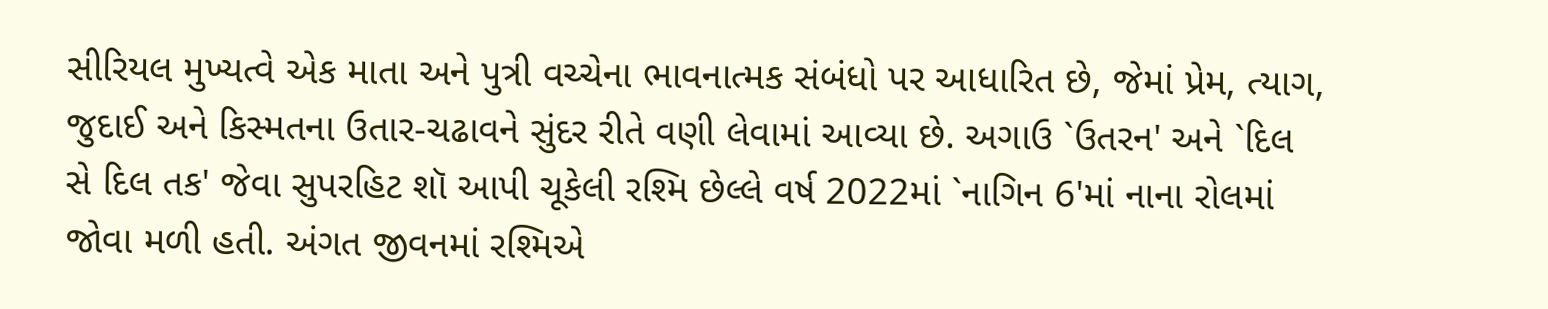સીરિયલ મુખ્યત્વે એક માતા અને પુત્રી વચ્ચેના ભાવનાત્મક સંબંધો પર આધારિત છે, જેમાં પ્રેમ, ત્યાગ, જુદાઈ અને કિસ્મતના ઉતાર-ચઢાવને સુંદર રીતે વણી લેવામાં આવ્યા છે. અગાઉ `ઉતરન' અને `દિલ સે દિલ તક' જેવા સુપરહિટ શૉ આપી ચૂકેલી રશ્મિ છેલ્લે વર્ષ 2022માં `નાગિન 6'માં નાના રોલમાં જોવા મળી હતી. અંગત જીવનમાં રશ્મિએ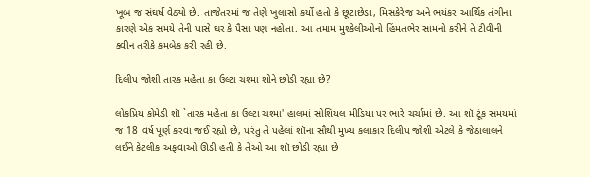ખૂબ જ સંઘર્ષ વેઠ્યો છે. તાજેતરમાં જ તેણે ખુલાસો કર્યો હતો કે છૂટાછેડા, મિસકેરેજ અને ભયંકર આર્થિક તંગીના કારણે એક સમયે તેની પાસે ઘર કે પૈસા પણ નહોતા. આ તમામ મુશ્કેલીઓનો હિંમતભેર સામનો કરીને તે ટીવીની ક્વીન તરીકે કમબેક કરી રહી છે.

દિલીપ જોશી તારક મહેતા કા ઉલ્ટા ચશ્મા શોને છોડી રહ્યા છે?

લોકપ્રિય કોમેડી શૉ `તારક મહેતા કા ઉલ્ટા ચશ્મા' હાલમાં સોશિયલ મીડિયા પર ભારે ચર્ચામાં છે. આ શૉ ટૂંક સમયમાં જ 18 વર્ષ પૂર્ણ કરવા જઈ રહ્યો છે, પરંતુ તે પહેલાં શૉના સૌથી મુખ્ય કલાકાર દિલીપ જોશી એટલે કે જેઠાલાલને લઈને કેટલીક અફવાઓ ઊડી હતી કે તેઓ આ શૉ છોડી રહ્યા છે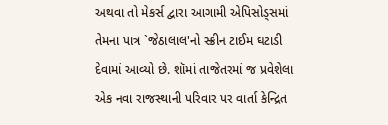અથવા તો મેકર્સ દ્વારા આગામી એપિસોડ્સમાં તેમના પાત્ર `જેઠાલાલ'નો સ્ક્રીન ટાઈમ ઘટાડી દેવામાં આવ્યો છે. શૉમાં તાજેતરમાં જ પ્રવેશેલા એક નવા રાજસ્થાની પરિવાર પર વાર્તા કેન્દ્રિત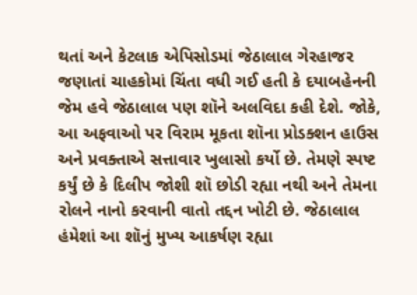થતાં અને કેટલાક એપિસોડમાં જેઠાલાલ ગેરહાજર જણાતાં ચાહકોમાં ચિંતા વધી ગઈ હતી કે દયાબહેનની જેમ હવે જેઠાલાલ પણ શૉને અલવિદા કહી દેશે. જોકે, આ અફવાઓ પર વિરામ મૂકતા શૉના પ્રોડક્શન હાઉસ અને પ્રવક્તાએ સત્તાવાર ખુલાસો કર્યો છે. તેમણે સ્પષ્ટ કર્યું છે કે દિલીપ જોશી શૉ છોડી રહ્યા નથી અને તેમના રોલને નાનો કરવાની વાતો તદ્દન ખોટી છે. જેઠાલાલ હંમેશાં આ શૉનું મુખ્ય આકર્ષણ રહ્યા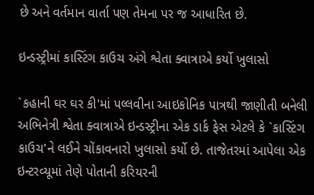છે અને વર્તમાન વાર્તા પણ તેમના પર જ આધારિત છે.

ઇન્ડસ્ટ્રીમાં કાસ્ટિંગ કાઉચ અંગે શ્વેતા ક્વાત્રાએ કર્યો ખુલાસો

`કહાની ઘર ઘર કી'માં પલ્લવીના આઇકોનિક પાત્રથી જાણીતી બનેલી અભિનેત્રી શ્વેતા ક્વાત્રાએ ઇન્ડસ્ટ્રીના એક ડાર્ક ફેસ એટલે કે `કાસ્ટિંગ કાઉચ'ને લઈને ચોંકાવનારો ખુલાસો કર્યો છે. તાજેતરમાં આપેલા એક ઇન્ટરવ્યૂમાં તેણે પોતાની કરિયરની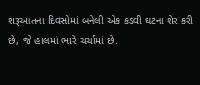શરૂઆતના દિવસોમાં બનેલી એક કડવી ઘટના શેર કરી છે, જે હાલમાં ભારે ચર્ચામાં છે.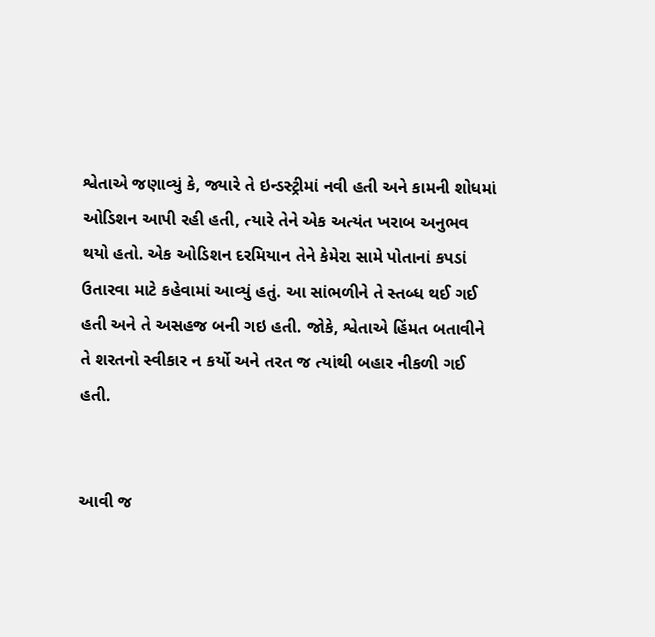શ્વેતાએ જણાવ્યું કે, જ્યારે તે ઇન્ડસ્ટ્રીમાં નવી હતી અને કામની શોધમાં ઓડિશન આપી રહી હતી, ત્યારે તેને એક અત્યંત ખરાબ અનુભવ થયો હતો. એક ઓડિશન દરમિયાન તેને કેમેરા સામે પોતાનાં કપડાં ઉતારવા માટે કહેવામાં આવ્યું હતું. આ સાંભળીને તે સ્તબ્ધ થઈ ગઈ હતી અને તે અસહજ બની ગઇ હતી. જોકે, શ્વેતાએ હિંમત બતાવીને તે શરતનો સ્વીકાર ન કર્યો અને તરત જ ત્યાંથી બહાર નીકળી ગઈ હતી.


આવી જ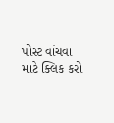પોસ્ટ વાંચવા માટે ક્લિક કરો